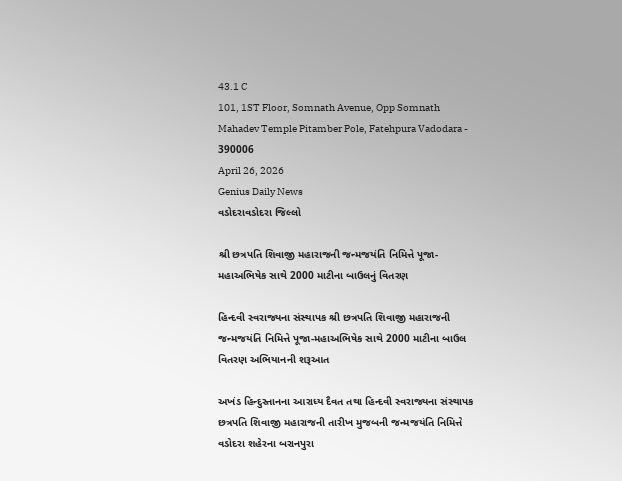43.1 C
101, 1ST Floor, Somnath Avenue, Opp Somnath Mahadev Temple Pitamber Pole, Fatehpura Vadodara - 390006
April 26, 2026
Genius Daily News
વડોદરાવડોદરા જિલ્લો

શ્રી છત્રપતિ શિવાજી મહારાજની જન્મજયંતિ નિમિત્તે પૂજા-મહાઅભિષેક સાથે 2000 માટીના બાઉલનું વિતરણ

હિન્દવી સ્વરાજ્યના સંસ્થાપક શ્રી છત્રપતિ શિવાજી મહારાજની જન્મજયંતિ નિમિત્તે પૂજા-મહાઅભિષેક સાથે 2000 માટીના બાઉલ વિતરણ અભિયાનની શરૂઆત

અખંડ હિન્દુસ્તાનના આરાધ્ય દૈવત તથા હિન્દવી સ્વરાજ્યના સંસ્થાપક છત્રપતિ શિવાજી મહારાજની તારીખ મુજબની જન્મજયંતિ નિમિત્તે વડોદરા શહેરના બરાનપુરા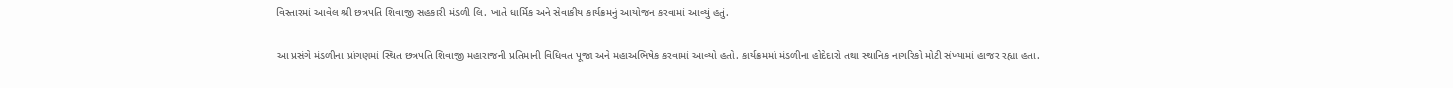વિસ્તારમાં આવેલ શ્રી છત્રપતિ શિવાજી સહકારી મંડળી લિ. ખાતે ધાર્મિક અને સેવાકીય કાર્યક્રમનું આયોજન કરવામાં આવ્યું હતું.

આ પ્રસંગે મંડળીના પ્રાંગણમાં સ્થિત છત્રપતિ શિવાજી મહારાજની પ્રતિમાની વિધિવત પૂજા અને મહાઅભિષેક કરવામાં આવ્યો હતો. કાર્યક્રમમાં મંડળીના હોદેદારો તથા સ્થાનિક નાગરિકો મોટી સંખ્યામાં હાજર રહ્યા હતા.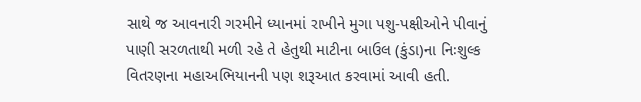સાથે જ આવનારી ગરમીને ધ્યાનમાં રાખીને મુગા પશુ-પક્ષીઓને પીવાનું પાણી સરળતાથી મળી રહે તે હેતુથી માટીના બાઉલ (કુંડા)ના નિઃશુલ્ક વિતરણના મહાઅભિયાનની પણ શરૂઆત કરવામાં આવી હતી.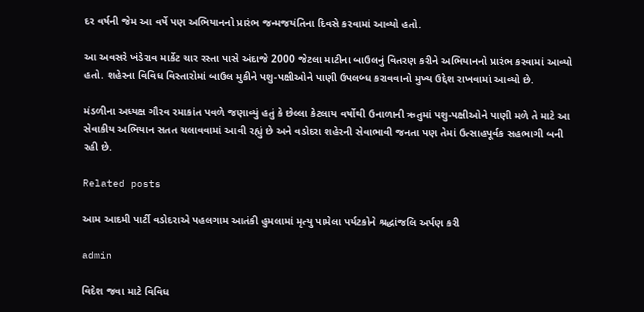દર વર્ષની જેમ આ વર્ષે પણ અભિયાનનો પ્રારંભ જન્મજયંતિના દિવસે કરવામાં આવ્યો હતો.

આ અવસરે ખંડેરાવ માર્કેટ ચાર રસ્તા પાસે અંદાજે 2000 જેટલા માટીના બાઉલનું વિતરણ કરીને અભિયાનનો પ્રારંભ કરવામાં આવ્યો હતો. શહેરના વિવિધ વિસ્તારોમાં બાઉલ મુકીને પશુ-પક્ષીઓને પાણી ઉપલબ્ધ કરાવવાનો મુખ્ય ઉદ્દેશ રાખવામાં આવ્યો છે.

મંડળીના અધ્યક્ષ ગૌરવ રમાકાંત પવળે જણાવ્યું હતું કે છેલ્લા કેટલાય વર્ષોથી ઉનાળાની ઋતુમાં પશુ-પક્ષીઓને પાણી મળે તે માટે આ સેવાકીય અભિયાન સતત ચલાવવામાં આવી રહ્યું છે અને વડોદરા શહેરની સેવાભાવી જનતા પણ તેમાં ઉત્સાહપૂર્વક સહભાગી બની રહી છે.

Related posts

આમ આદમી પાર્ટી વડોદરાએ પહલગામ આતંકી હુમલામાં મૃત્યુ પામેલા પર્યટકોને શ્રદ્ધાંજલિ અર્પણ કરી

admin

વિદેશ જવા માટે વિવિધ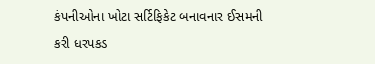કંપનીઓના ખોટા સર્ટિફિકેટ બનાવનાર ઈસમની કરી ધરપકડ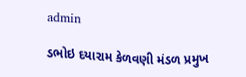admin

ડભોઇ દયારામ કેળવણી મંડળ પ્રમુખ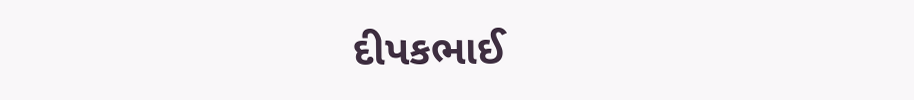દીપકભાઈ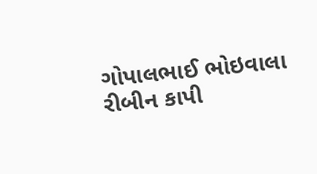ગોપાલભાઈ ભોઇવાલા રીબીન કાપી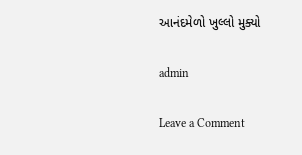આનંદમેળો ખુલ્લો મુક્યો

admin

Leave a Comment